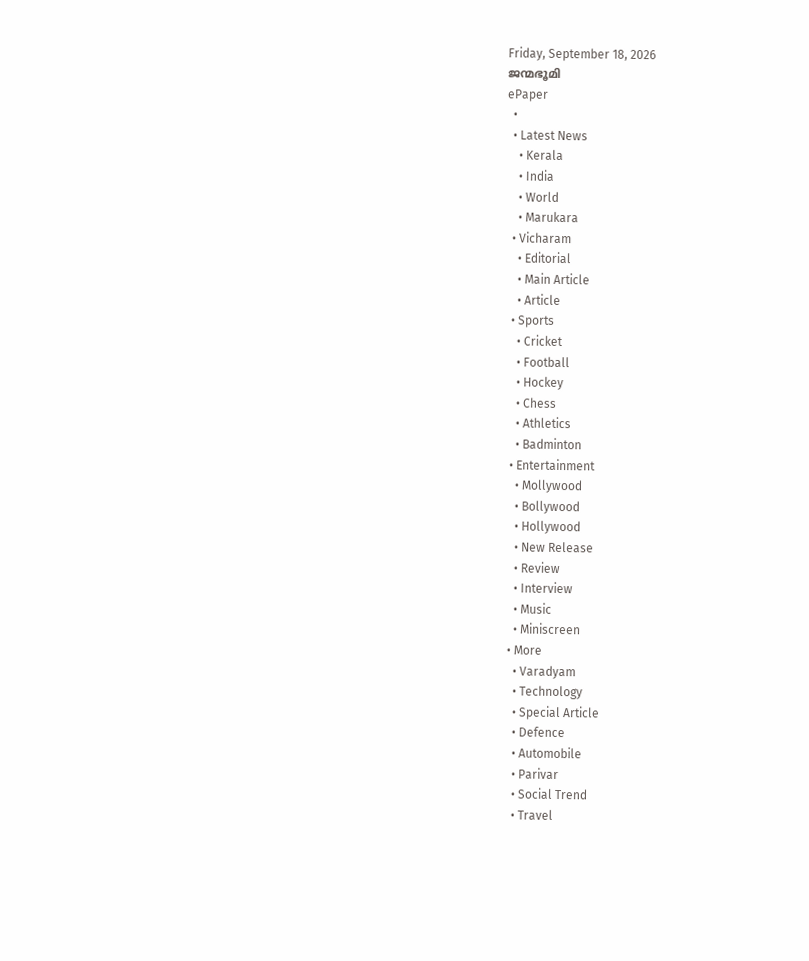Friday, September 18, 2026
ജന്മഭൂമി
ePaper
  •
  • Latest News
    • Kerala
    • India
    • World
    • Marukara
  • Vicharam
    • Editorial
    • Main Article
    • Article
  • Sports
    • Cricket
    • Football
    • Hockey
    • Chess
    • Athletics
    • Badminton
  • Entertainment
    • Mollywood
    • Bollywood
    • Hollywood
    • New Release
    • Review
    • Interview
    • Music
    • Miniscreen
  • More
    • Varadyam
    • Technology
    • Special Article
    • Defence
    • Automobile
    • Parivar
    • Social Trend
    • Travel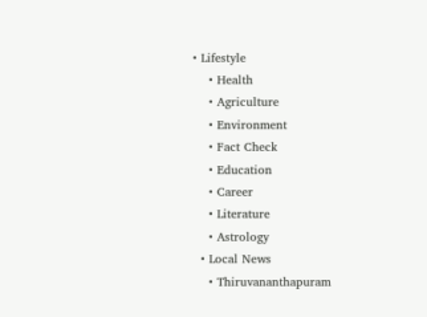• Lifestyle
    • Health
    • Agriculture
    • Environment
    • Fact Check
    • Education
    • Career
    • Literature
    • Astrology
  • Local News
    • Thiruvananthapuram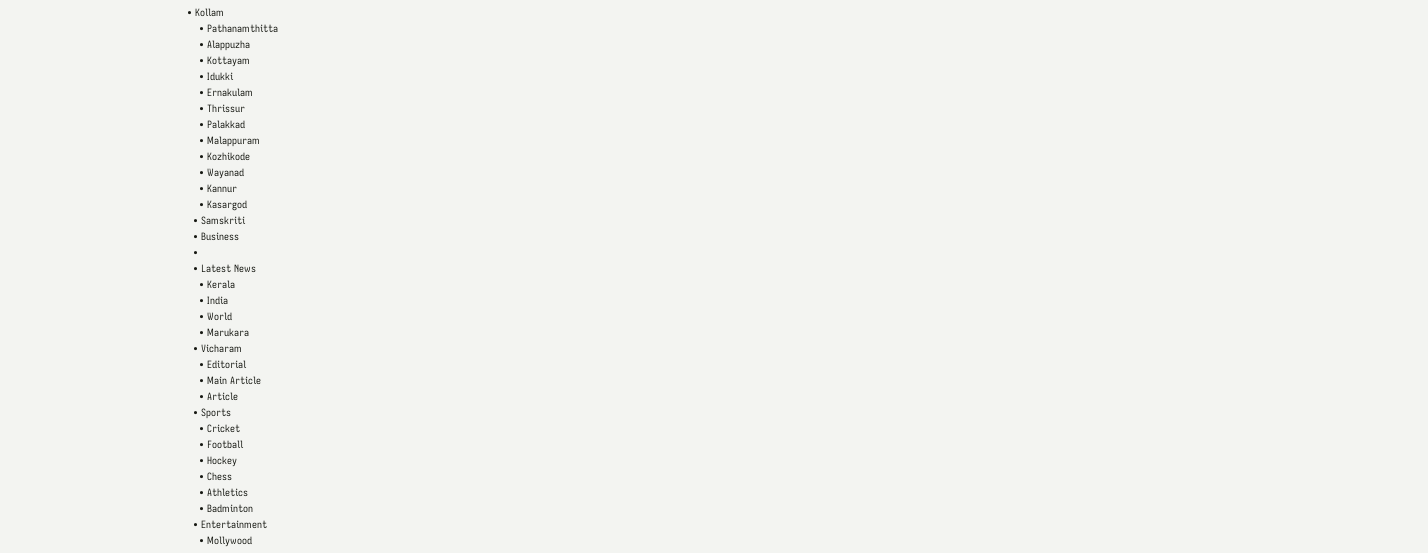• Kollam
    • Pathanamthitta
    • Alappuzha
    • Kottayam
    • Idukki
    • Ernakulam
    • Thrissur
    • Palakkad
    • Malappuram
    • Kozhikode
    • Wayanad
    • Kannur
    • Kasargod
  • Samskriti
  • Business
  •
  • Latest News
    • Kerala
    • India
    • World
    • Marukara
  • Vicharam
    • Editorial
    • Main Article
    • Article
  • Sports
    • Cricket
    • Football
    • Hockey
    • Chess
    • Athletics
    • Badminton
  • Entertainment
    • Mollywood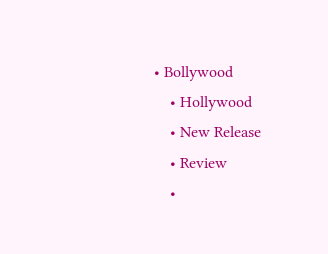• Bollywood
    • Hollywood
    • New Release
    • Review
    •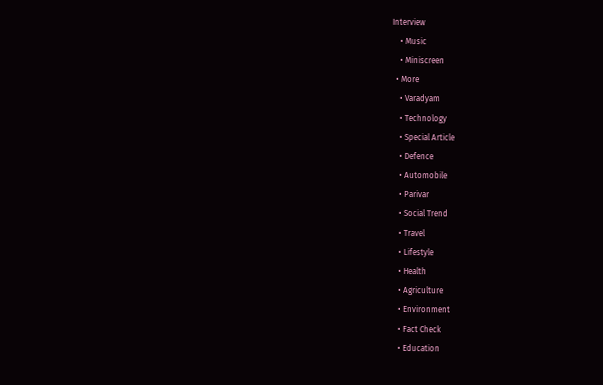Interview
    • Music
    • Miniscreen
  • More
    • Varadyam
    • Technology
    • Special Article
    • Defence
    • Automobile
    • Parivar
    • Social Trend
    • Travel
    • Lifestyle
    • Health
    • Agriculture
    • Environment
    • Fact Check
    • Education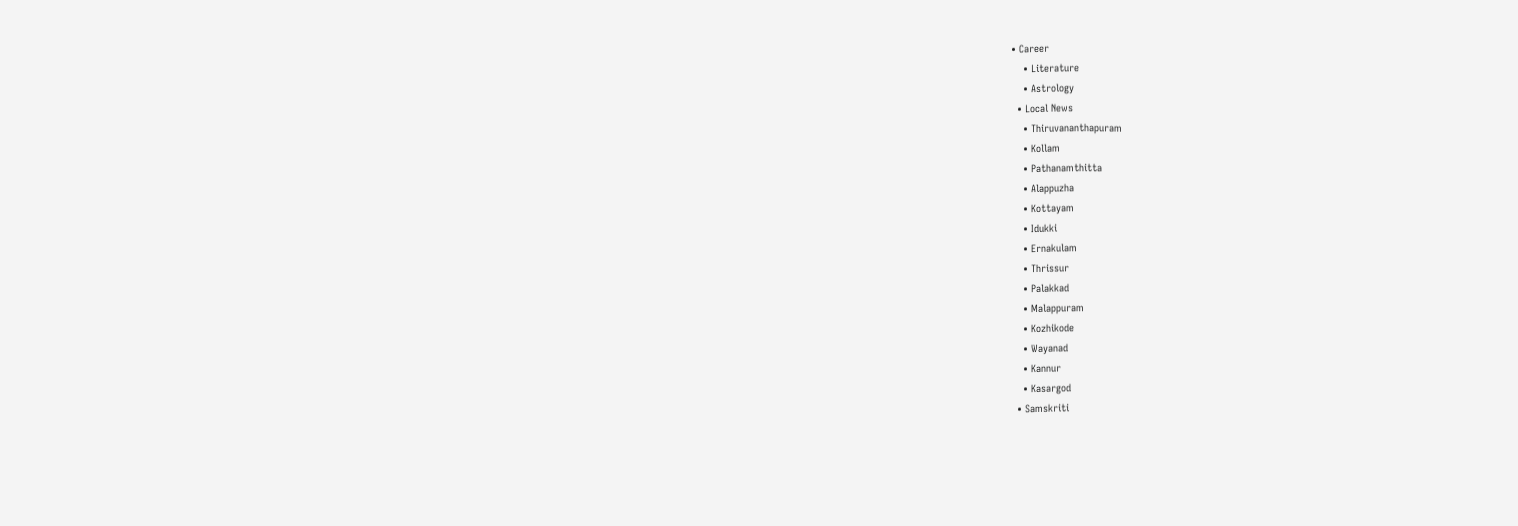• Career
    • Literature
    • Astrology
  • Local News
    • Thiruvananthapuram
    • Kollam
    • Pathanamthitta
    • Alappuzha
    • Kottayam
    • Idukki
    • Ernakulam
    • Thrissur
    • Palakkad
    • Malappuram
    • Kozhikode
    • Wayanad
    • Kannur
    • Kasargod
  • Samskriti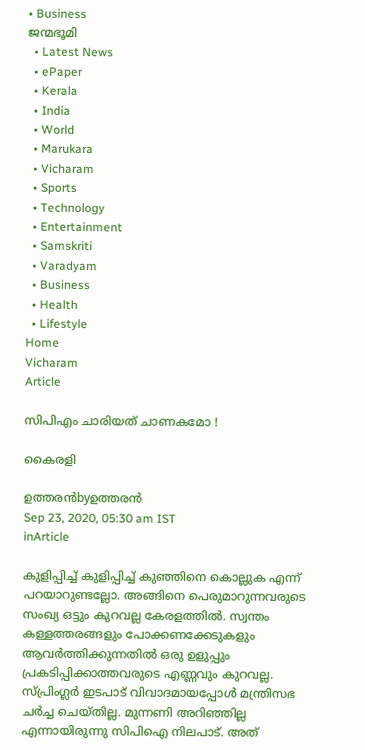• Business
ജന്മഭൂമി
  • Latest News
  • ePaper
  • Kerala
  • India
  • World
  • Marukara
  • Vicharam
  • Sports
  • Technology
  • Entertainment
  • Samskriti
  • Varadyam
  • Business
  • Health
  • Lifestyle
Home
Vicharam
Article

സിപിഎം ചാരിയത് ചാണകമോ !

കൈരളി

ഉത്തരന്‍byഉത്തരന്‍
Sep 23, 2020, 05:30 am IST
inArticle

കുളിപ്പിച്ച് കുളിപ്പിച്ച് കുഞ്ഞിനെ കൊല്ലുക എന്ന് പറയാറുണ്ടല്ലോ. അങ്ങിനെ പെരുമാറുന്നവരുടെ സംഖ്യ ഒട്ടും കുറവല്ല കേരളത്തില്‍. സ്വന്തം കള്ളത്തരങ്ങളും പോക്കണക്കേടുകളും ആവര്‍ത്തിക്കുന്നതില്‍ ഒരു ഉളുപ്പും പ്രകടിപ്പിക്കാത്തവരുടെ എണ്ണവും കുറവല്ല. സ്പ്രിംഗ്ലര്‍ ഇടപാട് വിവാദമായപ്പോള്‍ മന്ത്രിസഭ ചര്‍ച്ച ചെയ്തില്ല. മുന്നണി അറിഞ്ഞില്ല എന്നായിരുന്നു സിപിഐ നിലപാട്. അത്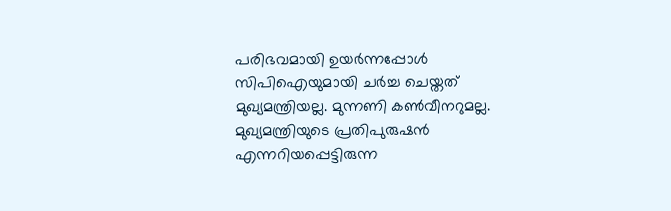പരിഭവമായി ഉയര്‍ന്നപ്പോള്‍ സിപിഐയുമായി ചര്‍ച്ച ചെയ്തത് മുഖ്യമന്ത്രിയല്ല. മുന്നണി കണ്‍വീനറുമല്ല. മുഖ്യമന്ത്രിയുടെ പ്രതിപുരുഷന്‍ എന്നറിയപ്പെട്ടിരുന്ന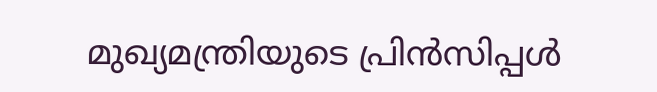മുഖ്യമന്ത്രിയുടെ പ്രിന്‍സിപ്പള്‍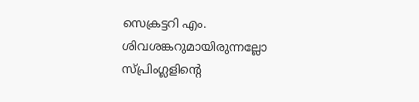സെക്രട്ടറി എം. ശിവശങ്കറുമായിരുന്നല്ലോ സ്പ്രിംഗ്ലളിന്റെ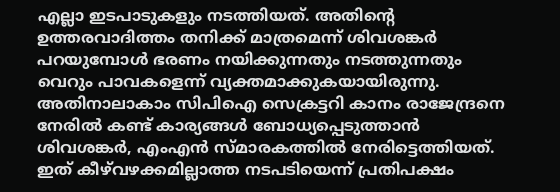എല്ലാ ഇടപാടുകളും നടത്തിയത്. അതിന്റെ ഉത്തരവാദിത്തം തനിക്ക് മാത്രമെന്ന് ശിവശങ്കര്‍ പറയുമ്പോള്‍ ഭരണം നയിക്കുന്നതും നടത്തുന്നതും വെറും പാവകളെന്ന് വ്യക്തമാക്കുകയായിരുന്നു. അതിനാലാകാം സിപിഐ സെക്രട്ടറി കാനം രാജേന്ദ്രനെ നേരില്‍ കണ്ട് കാര്യങ്ങള്‍ ബോധ്യപ്പെടുത്താന്‍ ശിവശങ്കര്‍, എംഎന്‍ സ്മാരകത്തില്‍ നേരിട്ടെത്തിയത്. ഇത് കീഴ്‌വഴക്കമില്ലാത്ത നടപടിയെന്ന് പ്രതിപക്ഷം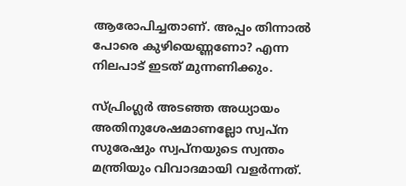ആരോപിച്ചതാണ്. അപ്പം തിന്നാല്‍ പോരെ കുഴിയെണ്ണണോ? എന്ന നിലപാട് ഇടത് മുന്നണിക്കും.

സ്പ്രിംഗ്ലര്‍ അടഞ്ഞ അധ്യായം അതിനുശേഷമാണല്ലോ സ്വപ്‌ന സുരേഷും സ്വപ്‌നയുടെ സ്വന്തം മന്ത്രിയും വിവാദമായി വളര്‍ന്നത്.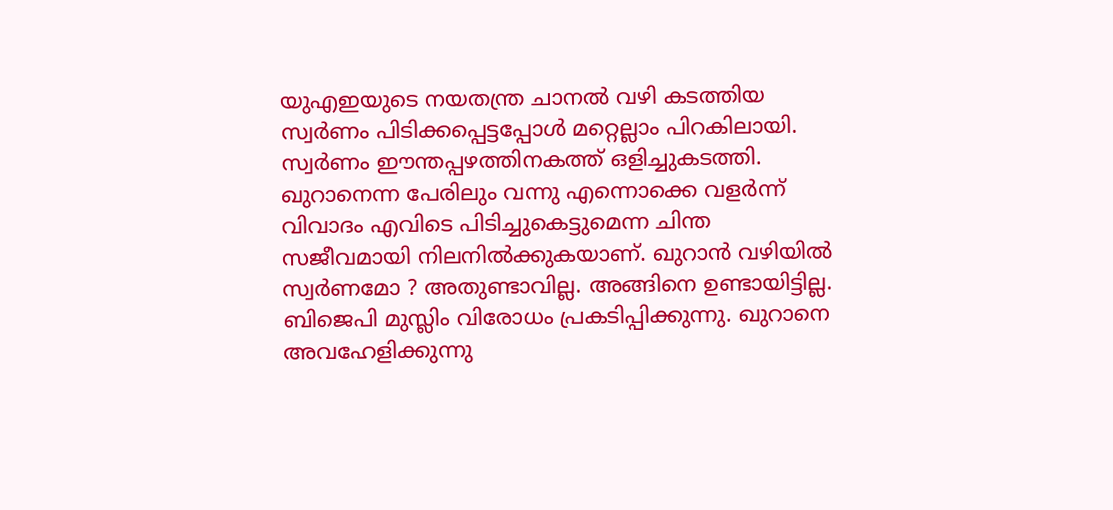യുഎഇയുടെ നയതന്ത്ര ചാനല്‍ വഴി കടത്തിയ സ്വര്‍ണം പിടിക്കപ്പെട്ടപ്പോള്‍ മറ്റെല്ലാം പിറകിലായി. സ്വര്‍ണം ഈന്തപ്പഴത്തിനകത്ത് ഒളിച്ചുകടത്തി. ഖുറാനെന്ന പേരിലും വന്നു എന്നൊക്കെ വളര്‍ന്ന് വിവാദം എവിടെ പിടിച്ചുകെട്ടുമെന്ന ചിന്ത സജീവമായി നിലനില്‍ക്കുകയാണ്. ഖുറാന്‍ വഴിയില്‍ സ്വര്‍ണമോ ? അതുണ്ടാവില്ല. അങ്ങിനെ ഉണ്ടായിട്ടില്ല. ബിജെപി മുസ്ലിം വിരോധം പ്രകടിപ്പിക്കുന്നു. ഖുറാനെ അവഹേളിക്കുന്നു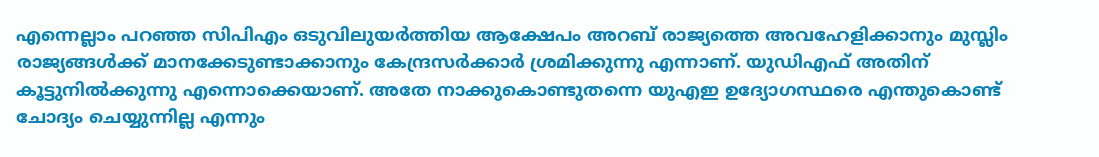എന്നെല്ലാം പറഞ്ഞ സിപിഎം ഒടുവിലുയര്‍ത്തിയ ആക്ഷേപം അറബ് രാജ്യത്തെ അവഹേളിക്കാനും മുസ്ലിം രാജ്യങ്ങള്‍ക്ക് മാനക്കേടുണ്ടാക്കാനും കേന്ദ്രസര്‍ക്കാര്‍ ശ്രമിക്കുന്നു എന്നാണ്. യുഡിഎഫ് അതിന് കൂട്ടുനില്‍ക്കുന്നു എന്നൊക്കെയാണ്. അതേ നാക്കുകൊണ്ടുതന്നെ യുഎഇ ഉദ്യോഗസ്ഥരെ എന്തുകൊണ്ട് ചോദ്യം ചെയ്യുന്നില്ല എന്നും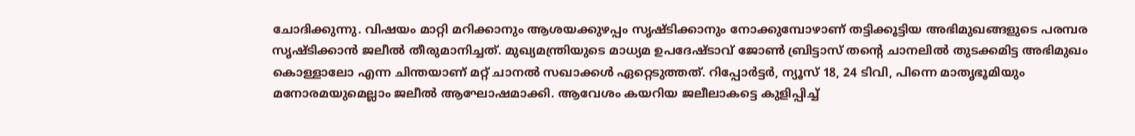ചോദിക്കുന്നു. വിഷയം മാറ്റി മറിക്കാനും ആശയക്കുഴപ്പം സൃഷ്ടിക്കാനും നോക്കുമ്പോഴാണ് തട്ടിക്കൂട്ടിയ അഭിമുഖങ്ങളുടെ പരമ്പര സൃഷ്ടിക്കാന്‍ ജലീല്‍ തീരുമാനിച്ചത്. മുഖ്യമന്ത്രിയുടെ മാധ്യമ ഉപദേഷ്ടാവ് ജോണ്‍ ബ്രിട്ടാസ് തന്റെ ചാനലില്‍ തുടക്കമിട്ട അഭിമുഖം കൊള്ളാലോ എന്ന ചിന്തയാണ് മറ്റ് ചാനല്‍ സഖാക്കള്‍ ഏറ്റെടുത്തത്. റിപ്പോര്‍ട്ടര്‍, ന്യൂസ് 18, 24 ടിവി, പിന്നെ മാതൃഭൂമിയും മനോരമയുമെല്ലാം ജലീല്‍ ആഘോഷമാക്കി. ആവേശം കയറിയ ജലീലാകട്ടെ കുളിപ്പിച്ച്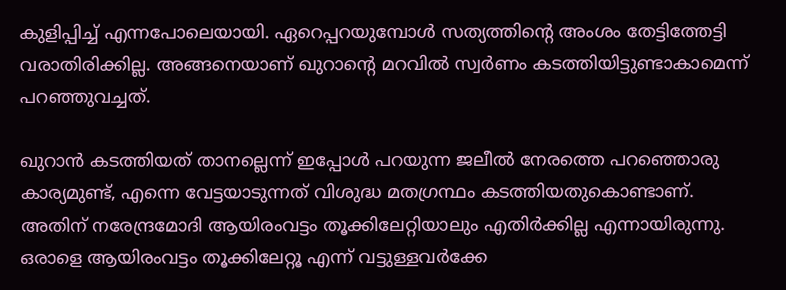കുളിപ്പിച്ച് എന്നപോലെയായി. ഏറെപ്പറയുമ്പോള്‍ സത്യത്തിന്റെ അംശം തേട്ടിത്തേട്ടി വരാതിരിക്കില്ല. അങ്ങനെയാണ് ഖുറാന്റെ മറവില്‍ സ്വര്‍ണം കടത്തിയിട്ടുണ്ടാകാമെന്ന് പറഞ്ഞുവച്ചത്.

ഖുറാന്‍ കടത്തിയത് താനല്ലെന്ന് ഇപ്പോള്‍ പറയുന്ന ജലീല്‍ നേരത്തെ പറഞ്ഞൊരു കാര്യമുണ്ട്, എന്നെ വേട്ടയാടുന്നത് വിശുദ്ധ മതഗ്രന്ഥം കടത്തിയതുകൊണ്ടാണ്. അതിന് നരേന്ദ്രമോദി ആയിരംവട്ടം തൂക്കിലേറ്റിയാലും എതിര്‍ക്കില്ല എന്നായിരുന്നു. ഒരാളെ ആയിരംവട്ടം തൂക്കിലേറ്റൂ എന്ന് വട്ടുള്ളവര്‍ക്കേ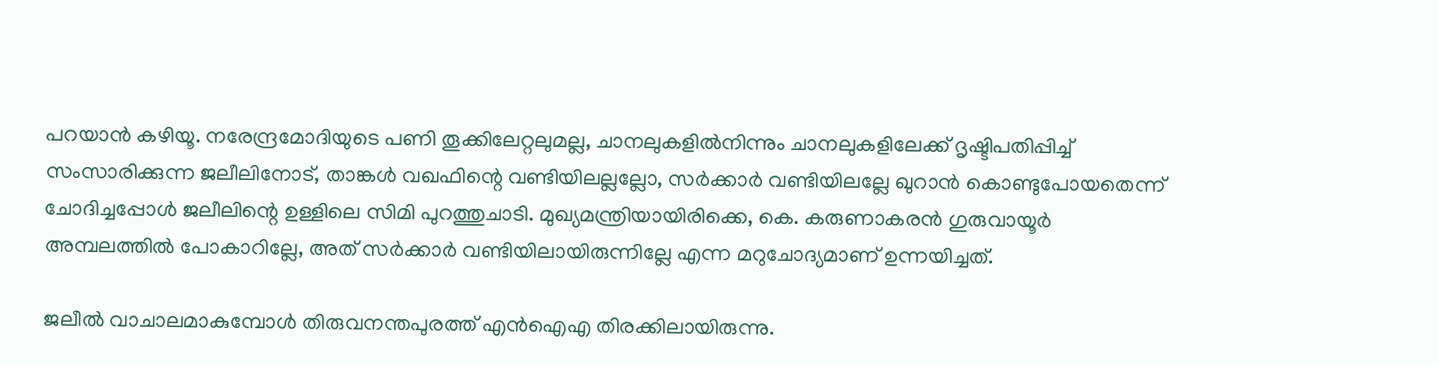പറയാന്‍ കഴിയൂ. നരേന്ദ്രമോദിയുടെ പണി തൂക്കിലേറ്റലുമല്ല, ചാനലുകളില്‍നിന്നും ചാനലുകളിലേക്ക് ദൃഷ്ടിപതിപ്പിച്ച് സംസാരിക്കുന്ന ജലീലിനോട്, താങ്കള്‍ വഖഫിന്റെ വണ്ടിയിലല്ലല്ലോ, സര്‍ക്കാര്‍ വണ്ടിയിലല്ലേ ഖുറാന്‍ കൊണ്ടുപോയതെന്ന് ചോദിച്ചപ്പോള്‍ ജലീലിന്റെ ഉള്ളിലെ സിമി പുറത്തുചാടി. മുഖ്യമന്ത്രിയായിരിക്കെ, കെ. കരുണാകരന്‍ ഗുരുവായൂര്‍ അമ്പലത്തില്‍ പോകാറില്ലേ, അത് സര്‍ക്കാര്‍ വണ്ടിയിലായിരുന്നില്ലേ എന്ന മറുചോദ്യമാണ് ഉന്നയിച്ചത്.

ജലീല്‍ വാചാലമാകുമ്പോള്‍ തിരുവനന്തപുരത്ത് എന്‍ഐഎ തിരക്കിലായിരുന്നു.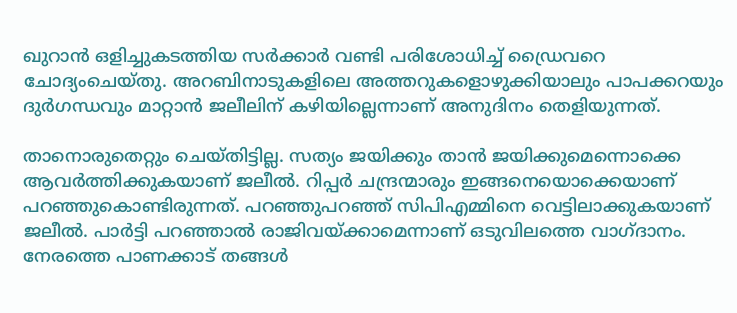ഖുറാന്‍ ഒളിച്ചുകടത്തിയ സര്‍ക്കാര്‍ വണ്ടി പരിശോധിച്ച് ഡ്രൈവറെ ചോദ്യംചെയ്തു. അറബിനാടുകളിലെ അത്തറുകളൊഴുക്കിയാലും പാപക്കറയും ദുര്‍ഗന്ധവും മാറ്റാന്‍ ജലീലിന് കഴിയില്ലെന്നാണ് അനുദിനം തെളിയുന്നത്.

താനൊരുതെറ്റും ചെയ്തിട്ടില്ല. സത്യം ജയിക്കും താന്‍ ജയിക്കുമെന്നൊക്കെ ആവര്‍ത്തിക്കുകയാണ് ജലീല്‍. റിപ്പര്‍ ചന്ദ്രന്മാരും ഇങ്ങനെയൊക്കെയാണ് പറഞ്ഞുകൊണ്ടിരുന്നത്. പറഞ്ഞുപറഞ്ഞ് സിപിഎമ്മിനെ വെട്ടിലാക്കുകയാണ് ജലീല്‍. പാര്‍ട്ടി പറഞ്ഞാല്‍ രാജിവയ്‌ക്കാമെന്നാണ് ഒടുവിലത്തെ വാഗ്ദാനം. നേരത്തെ പാണക്കാട് തങ്ങള്‍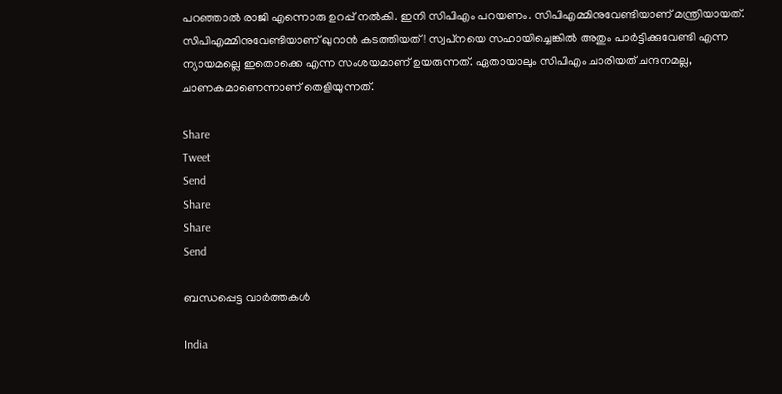പറഞ്ഞാല്‍ രാജി എന്നൊരു ഉറപ്പ് നല്‍കി. ഇനി സിപിഎം പറയണം. സിപിഎമ്മിനുവേണ്ടിയാണ് മന്ത്രിയായത്. സിപിഎമ്മിനുവേണ്ടിയാണ് ഖുറാന്‍ കടത്തിയത്! സ്വപ്‌നയെ സഹായിച്ചെങ്കില്‍ അതും പാര്‍ട്ടിക്കുവേണ്ടി എന്ന ന്യായമല്ലെ ഇതൊക്കെ എന്ന സംശയമാണ് ഉയരുന്നത്. ഏതായാലും സിപിഎം ചാരിയത് ചന്ദനമല്ല, ചാണകമാണെന്നാണ് തെളിയുന്നത്.

Share
Tweet
Send
Share
Share
Send

ബന്ധപ്പെട്ട വാര്‍ത്തകള്‍

India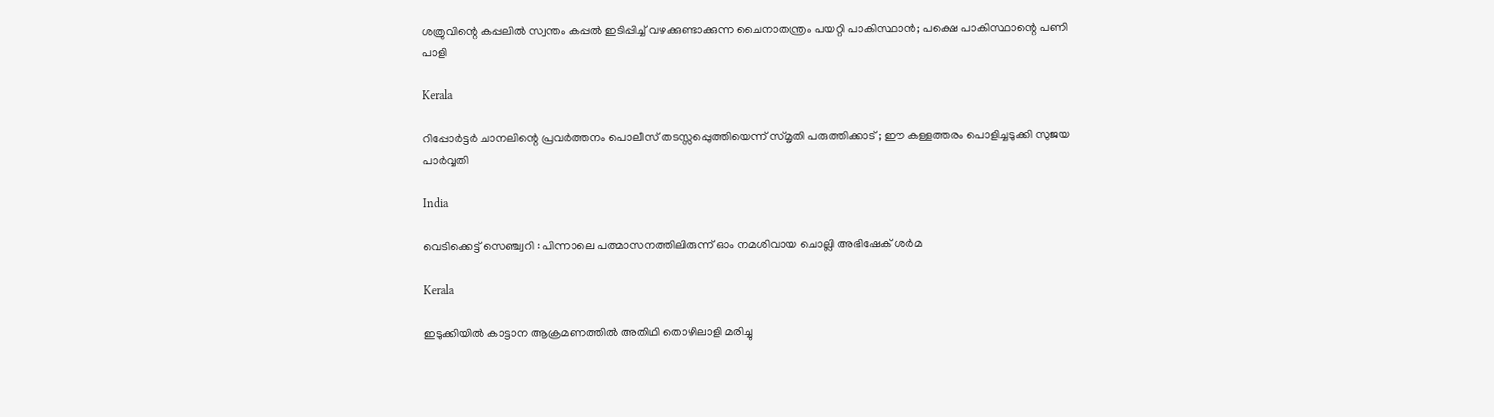ശത്രുവിന്റെ കപ്പലില്‍ സ്വന്തം കപ്പല്‍ ഇടിപ്പിച്ച് വഴക്കുണ്ടാക്കുന്ന ചൈനാതന്ത്രം പയറ്റി പാകിസ്ഥാന്‍; പക്ഷെ പാകിസ്ഥാന്റെ പണി പാളി

Kerala

റിപ്പോര്‍ട്ടര്‍ ചാനലിന്റെ പ്രവര്‍ത്തനം പൊലീസ് തടസ്സപ്പെുത്തിയെന്ന് സ്മൃതി പരുത്തിക്കാട് ; ഈ കള്ളത്തരം പൊളിച്ചടുക്കി സുജയ പാര്‍വ്വതി

India

വെടിക്കെട്ട് സെഞ്ച്വറി : പിന്നാലെ പത്മാസനത്തിലിരുന്ന് ഓം നമശിവായ ചൊല്ലി അഭിഷേക് ശര്‍മ

Kerala

ഇടുക്കിയില്‍ കാട്ടാന ആക്രമണത്തില്‍ അതിഥി തൊഴിലാളി മരിച്ചു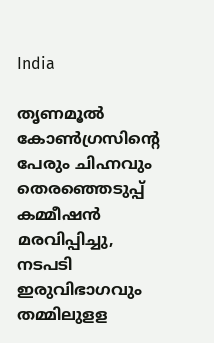India

തൃണമൂല്‍ കോണ്‍ഗ്രസിന്റെ പേരും ചിഹ്നവും തെരഞ്ഞെടുപ്പ് കമ്മീഷന്‍ മരവിപ്പിച്ചു, നടപടി ഇരുവിഭാഗവും തമ്മിലുളള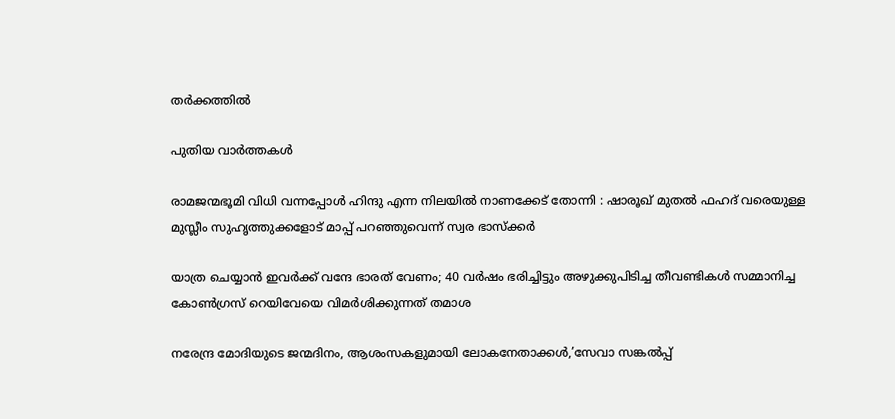തര്‍ക്കത്തില്‍

പുതിയ വാര്‍ത്തകള്‍

രാമജന്മഭൂമി വിധി വന്നപ്പോൾ ഹിന്ദു എന്ന നിലയിൽ നാണക്കേട് തോന്നി : ഷാരൂഖ് മുതൽ ഫഹദ് വരെയുള്ള മുസ്ലീം സുഹൃത്തുക്കളോട് മാപ്പ് പറഞ്ഞുവെന്ന് സ്വര ഭാസ്ക്കർ

യാത്ര ചെയ്യാന്‍ ഇവര്‍ക്ക് വന്ദേ ഭാരത് വേണം; 40 വര്‍ഷം ഭരിച്ചിട്ടും അഴുക്കുപിടിച്ച തീവണ്ടികള്‍ സമ്മാനിച്ച കോണ്‍ഗ്രസ് റെയിവേയെ വിമര്‍ശിക്കുന്നത് തമാശ

നരേന്ദ്ര മോദിയുടെ ജന്മദിനം, ആശംസകളുമായി ലോകനേതാക്കള്‍,’സേവാ സങ്കല്‍പ്പ്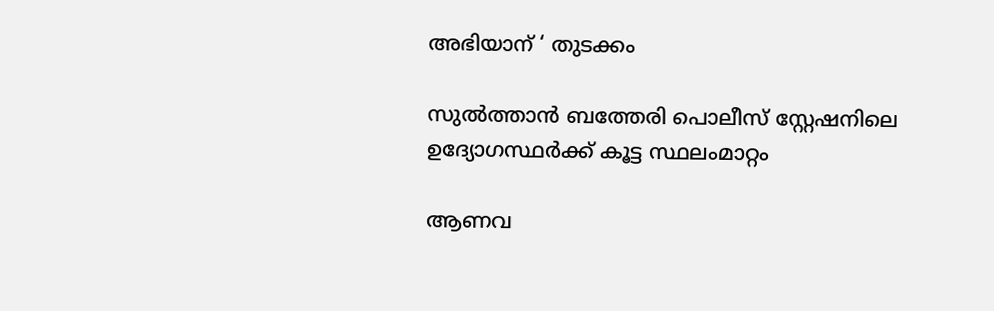അഭിയാന് ‘ തുടക്കം

സുല്‍ത്താന്‍ ബത്തേരി പൊലീസ് സ്റ്റേഷനിലെ ഉദ്യോഗസ്ഥര്‍ക്ക് കൂട്ട സ്ഥലംമാറ്റം

ആണവ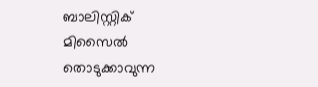ബാലിസ്റ്റിക് മിസൈല്‍ തൊടുക്കാവുന്ന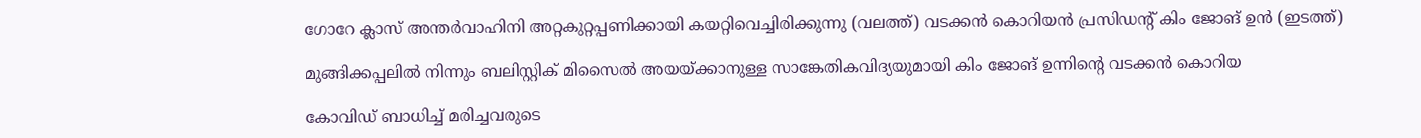ഗോറേ ക്ലാസ് അന്തര്‍വാഹിനി അറ്റകുറ്റപ്പണിക്കായി കയറ്റിവെച്ചിരിക്കുന്നു (വലത്ത്) വടക്കന്‍ കൊറിയന്‍ പ്രസിഡന്‍റ് കിം ജോങ് ഉന്‍ (ഇടത്ത്)

മുങ്ങിക്കപ്പലില്‍ നിന്നും ബലിസ്റ്റിക് മിസൈല്‍ അയയ്‌ക്കാനുള്ള സാങ്കേതികവിദ്യയുമായി കിം ജോങ് ഉന്നിന്റെ വടക്കന്‍ കൊറിയ

കോവിഡ് ബാധിച്ച് മരിച്ചവരുടെ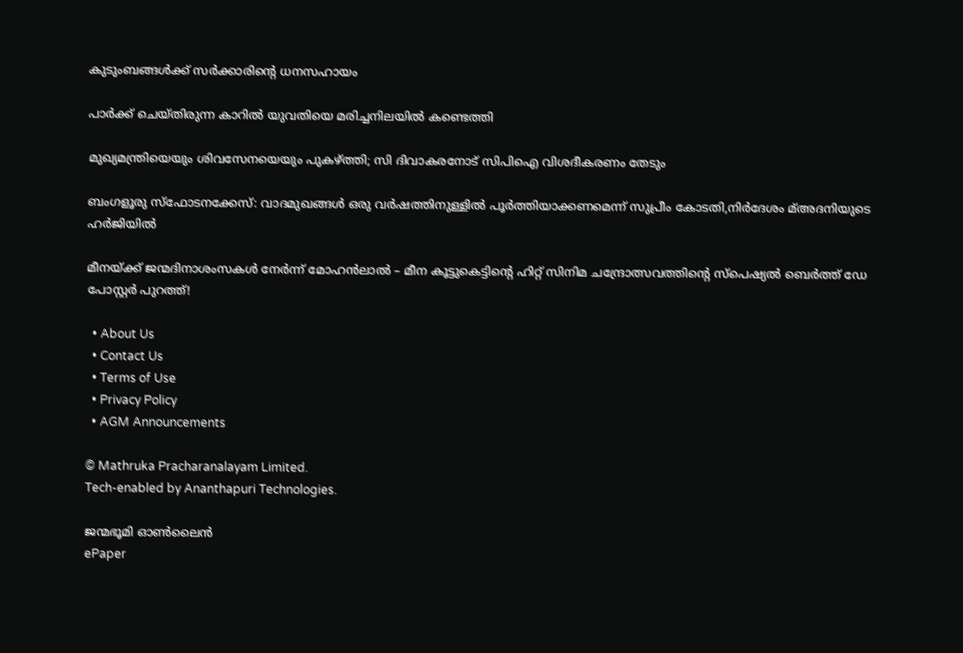കുടുംബങ്ങള്‍ക്ക് സര്‍ക്കാരിന്റെ ധനസഹായം

പാര്‍ക്ക് ചെയ്തിരുന്ന കാറില്‍ യുവതിയെ മരിച്ചനിലയില്‍ കണ്ടെത്തി

മുഖ്യമന്ത്രിയെയും ശിവസേനയെയും പുകഴ്‌ത്തി; സി ദിവാകരനോട് സിപിഐ വിശദീകരണം തേടും

ബംഗളൂരു സ്‌ഫോടനക്കേസ്: വാദമുഖങ്ങള്‍ ഒരു വര്‍ഷത്തിനുള്ളില്‍ പൂര്‍ത്തിയാക്കണമെന്ന് സുപ്രീം കോടതി,നിര്‍ദേശം മ്അദനിയുടെ ഹര്‍ജിയില്‍

മീനയ്‌ക്ക് ജന്മദിനാശംസകള്‍ നേര്‍ന്ന് മോഹൻലാൽ – മീന കൂട്ടുകെട്ടിന്റെ ഹിറ്റ് സിനിമ ചന്ദ്രോത്സവത്തിന്റെ സ്പെഷ്യൽ ബെർത്ത് ഡേ പോസ്റ്റർ പുറത്ത്!

  • About Us
  • Contact Us
  • Terms of Use
  • Privacy Policy
  • AGM Announcements

© Mathruka Pracharanalayam Limited.
Tech-enabled by Ananthapuri Technologies.

ജന്മഭൂമി ഓണ്‍ലൈന്‍
ePaper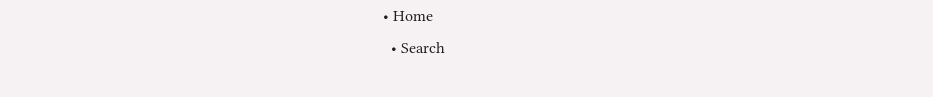• Home
  • Search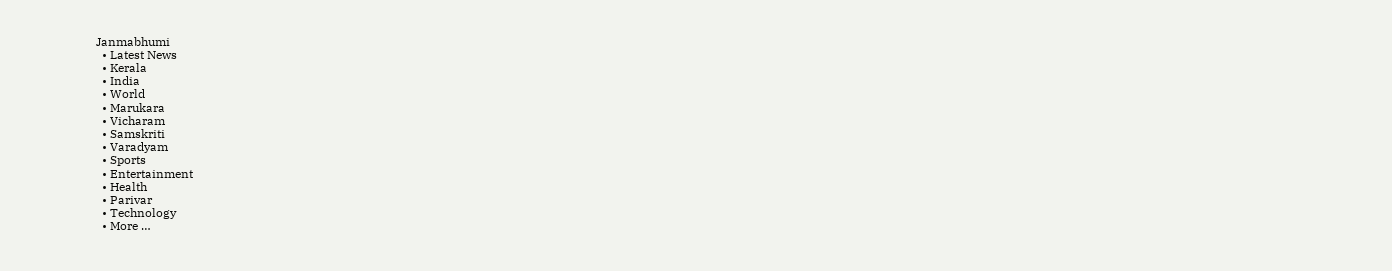Janmabhumi
  • Latest News
  • Kerala
  • India
  • World
  • Marukara
  • Vicharam
  • Samskriti
  • Varadyam
  • Sports
  • Entertainment
  • Health
  • Parivar
  • Technology
  • More …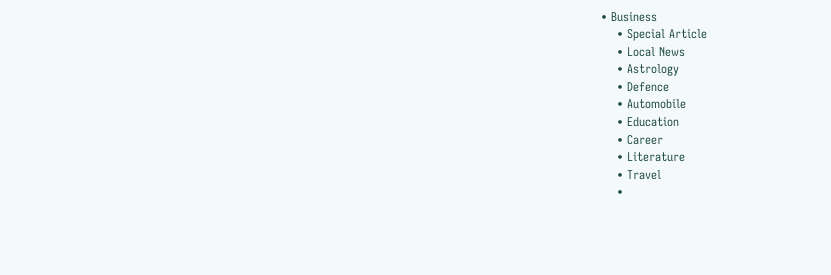• Business
    • Special Article
    • Local News
    • Astrology
    • Defence
    • Automobile
    • Education
    • Career
    • Literature
    • Travel
    •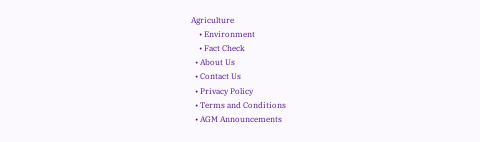Agriculture
    • Environment
    • Fact Check
  • About Us
  • Contact Us
  • Privacy Policy
  • Terms and Conditions
  • AGM Announcements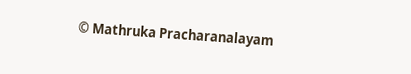© Mathruka Pracharanalayam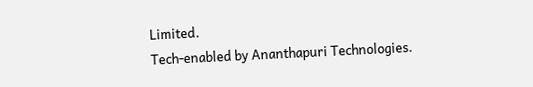Limited.
Tech-enabled by Ananthapuri Technologies.